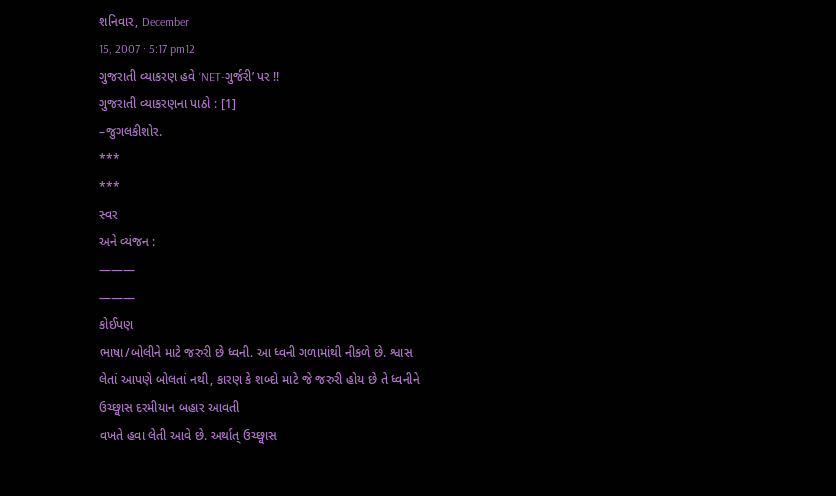શનિવાર, December
15, 2007 · 5:17 pm12
ગુજરાતી વ્યાકરણ હવે ‘NET-ગુર્જરી’ પર !!
ગુજરાતી વ્યાકરણના પાઠો : [1]
–જુગલકીશોર.
***
***
સ્વર
અને વ્યંજન :
———
———
કોઈપણ
ભાષા/બોલીને માટે જરુરી છે ધ્વની. આ ધ્વની ગળામાંથી નીકળે છે. શ્વાસ લેતાં આપણે બોલતાં નથી, કારણ કે શબ્દો માટે જે જરુરી હોય છે તે ધ્વનીને ઉચ્છ્વાસ દરમીયાન બહાર આવતી
વખતે હવા લેતી આવે છે. અર્થાત્ ઉચ્છ્વાસ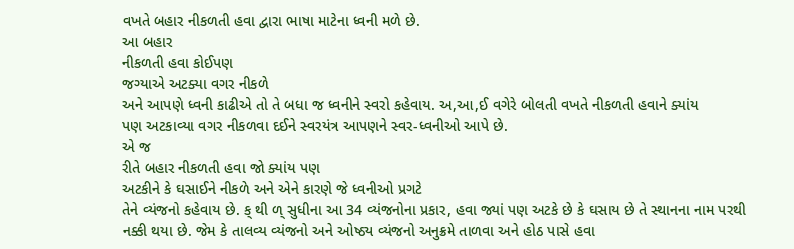વખતે બહાર નીકળતી હવા દ્વારા ભાષા માટેના ધ્વની મળે છે.
આ બહાર
નીકળતી હવા કોઈપણ
જગ્યાએ અટક્યા વગર નીકળે
અને આપણે ધ્વની કાઢીએ તો તે બધા જ ધ્વનીને સ્વરો કહેવાય. અ,આ,ઈ વગેરે બોલતી વખતે નીકળતી હવાને ક્યાંય
પણ અટકાવ્યા વગર નીકળવા દઈને સ્વરયંત્ર આપણને સ્વર-ધ્વનીઓ આપે છે.
એ જ
રીતે બહાર નીકળતી હવા જો ક્યાંય પણ
અટકીને કે ઘસાઈને નીકળે અને એને કારણે જે ધ્વનીઓ પ્રગટે
તેને વ્યંજનો કહેવાય છે. ક્ થી ળ્ સુધીના આ 34 વ્યંજનોના પ્રકાર, હવા જ્યાં પણ અટકે છે કે ઘસાય છે તે સ્થાનના નામ પરથી નક્કી થયા છે. જેમ કે તાલવ્ય વ્યંજનો અને ઓષ્ઠ્ય વ્યંજનો અનુક્રમે તાળવા અને હોઠ પાસે હવા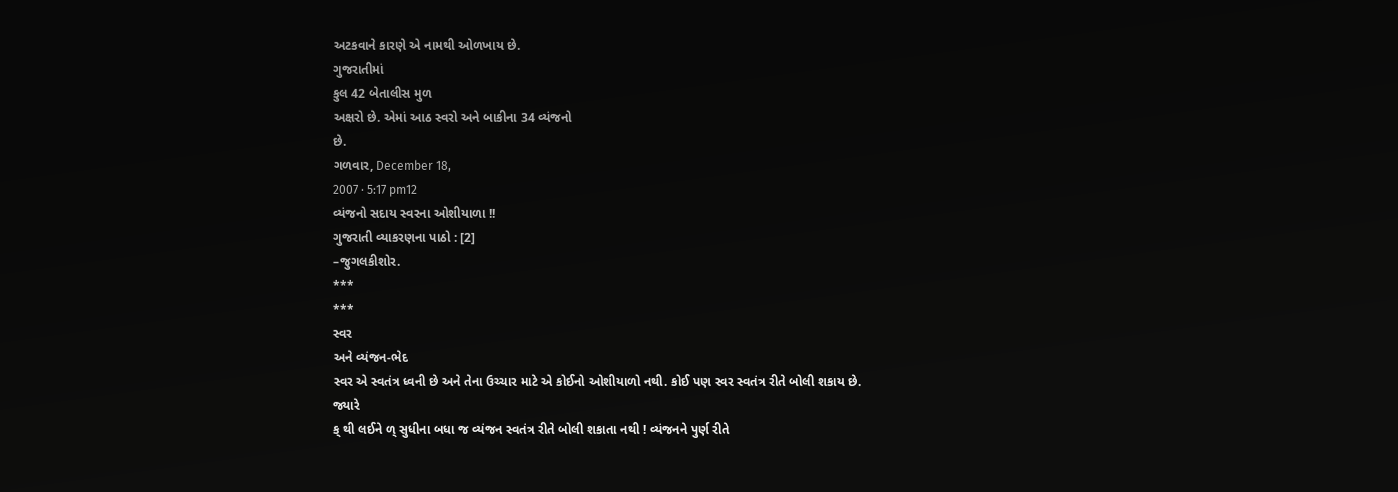અટકવાને કારણે એ નામથી ઓળખાય છે.
ગુજરાતીમાં
કુલ 42 બેતાલીસ મુળ
અક્ષરો છે. એમાં આઠ સ્વરો અને બાકીના 34 વ્યંજનો
છે.
ગળવાર, December 18,
2007 · 5:17 pm12
વ્યંજનો સદાય સ્વરના ઓશીયાળા !!
ગુજરાતી વ્યાકરણના પાઠો : [2]
–જુગલકીશોર.
***
***
સ્વર
અને વ્યંજન-ભેદ
સ્વર એ સ્વતંત્ર ધ્વની છે અને તેના ઉચ્ચાર માટે એ કોઈનો ઓશીયાળો નથી. કોઈ પણ સ્વર સ્વતંત્ર રીતે બોલી શકાય છે.
જ્યારે
ક્ થી લઈને ળ્ સુધીના બધા જ વ્યંજન સ્વતંત્ર રીતે બોલી શકાતા નથી ! વ્યંજનને પુર્ણ રીતે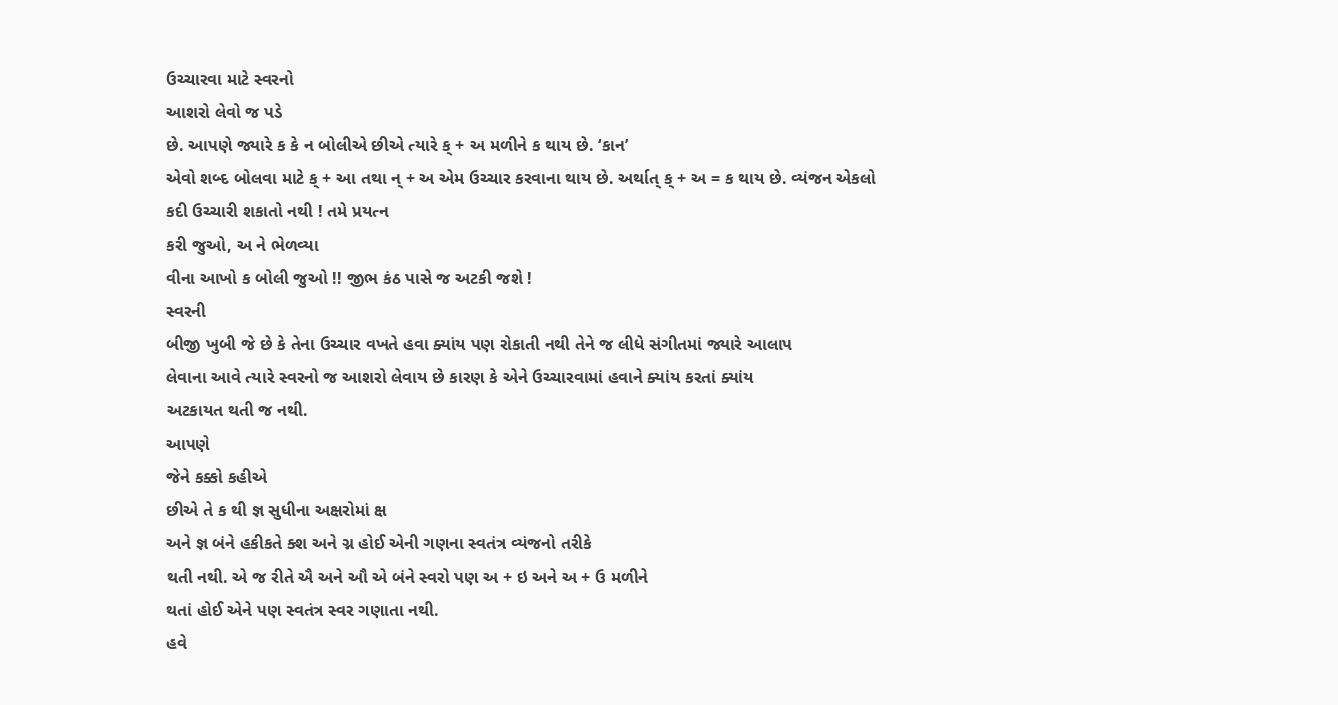ઉચ્ચારવા માટે સ્વરનો
આશરો લેવો જ પડે
છે. આપણે જ્યારે ક કે ન બોલીએ છીએ ત્યારે ક્ + અ મળીને ક થાય છે. ‘કાન’
એવો શબ્દ બોલવા માટે ક્ + આ તથા ન્ + અ એમ ઉચ્ચાર કરવાના થાય છે. અર્થાત્ ક્ + અ = ક થાય છે. વ્યંજન એકલો
કદી ઉચ્ચારી શકાતો નથી ! તમે પ્રયત્ન
કરી જુઓ, અ ને ભેળવ્યા
વીના આખો ક બોલી જુઓ !! જીભ કંઠ પાસે જ અટકી જશે !
સ્વરની
બીજી ખુબી જે છે કે તેના ઉચ્ચાર વખતે હવા ક્યાંય પણ રોકાતી નથી તેને જ લીધે સંગીતમાં જ્યારે આલાપ
લેવાના આવે ત્યારે સ્વરનો જ આશરો લેવાય છે કારણ કે એને ઉચ્ચારવામાં હવાને ક્યાંય કરતાં ક્યાંય
અટકાયત થતી જ નથી.
આપણે
જેને કક્કો કહીએ
છીએ તે ક થી જ્ઞ સુધીના અક્ષરોમાં ક્ષ
અને જ્ઞ બંને હકીકતે ક્શ અને ગ્ન હોઈ એની ગણના સ્વતંત્ર વ્યંજનો તરીકે
થતી નથી. એ જ રીતે ઐ અને ઔ એ બંને સ્વરો પણ અ + ઇ અને અ + ઉ મળીને
થતાં હોઈ એને પણ સ્વતંત્ર સ્વર ગણાતા નથી.
હવે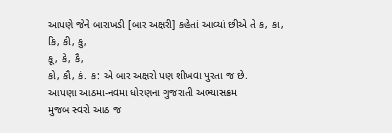આપણે જેને બારાખડી [બાર અક્ષરી] કહેતાં આવ્યાં છીએ તે ક, કા,
કિ, કી, કુ,
કૂ, કે, કૈ,
કો, કૌ, કં. ક: એ બાર અક્ષરો પણ શીખવા પુરતા જ છે.
આપણા આઠમા-નવમા ધોરણના ગુજરાતી અભ્યાસક્રમ
મુજબ સ્વરો આઠ જ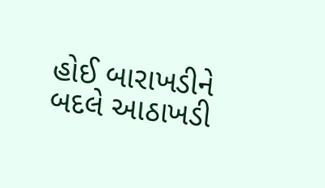હોઈ બારાખડીને બદલે આઠાખડી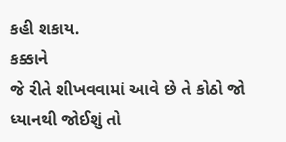કહી શકાય.
કક્કાને
જે રીતે શીખવવામાં આવે છે તે કોઠો જો ધ્યાનથી જોઈશું તો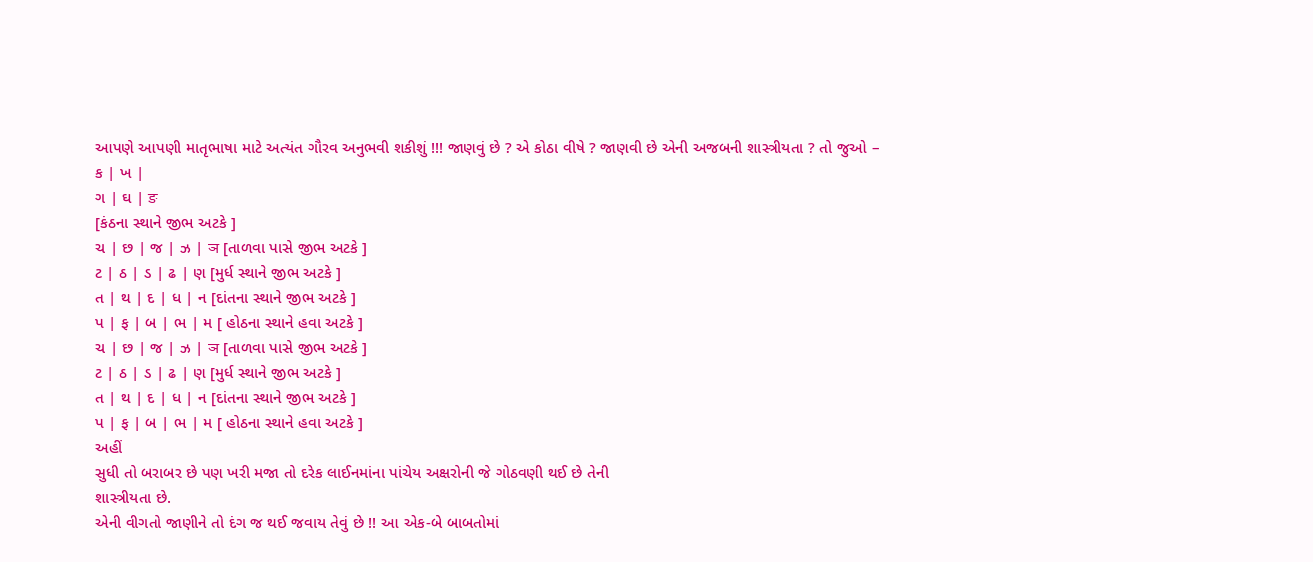આપણે આપણી માતૃભાષા માટે અત્યંત ગૌરવ અનુભવી શકીશું !!! જાણવું છે ? એ કોઠા વીષે ? જાણવી છે એની અજબની શાસ્ત્રીયતા ? તો જુઓ –
ક | ખ |
ગ | ઘ | ङ
[કંઠના સ્થાને જીભ અટકે ]
ચ | છ | જ | ઝ | ञ [તાળવા પાસે જીભ અટકે ]
ટ | ઠ | ડ | ઢ | ણ [મુર્ધ સ્થાને જીભ અટકે ]
ત | થ | દ | ધ | ન [દાંતના સ્થાને જીભ અટકે ]
પ | ફ | બ | ભ | મ [ હોઠના સ્થાને હવા અટકે ]
ચ | છ | જ | ઝ | ञ [તાળવા પાસે જીભ અટકે ]
ટ | ઠ | ડ | ઢ | ણ [મુર્ધ સ્થાને જીભ અટકે ]
ત | થ | દ | ધ | ન [દાંતના સ્થાને જીભ અટકે ]
પ | ફ | બ | ભ | મ [ હોઠના સ્થાને હવા અટકે ]
અહીં
સુધી તો બરાબર છે પણ ખરી મજા તો દરેક લાઈનમાંના પાંચેય અક્ષરોની જે ગોઠવણી થઈ છે તેની
શાસ્ત્રીયતા છે.
એની વીગતો જાણીને તો દંગ જ થઈ જવાય તેવું છે !! આ એક-બે બાબતોમાં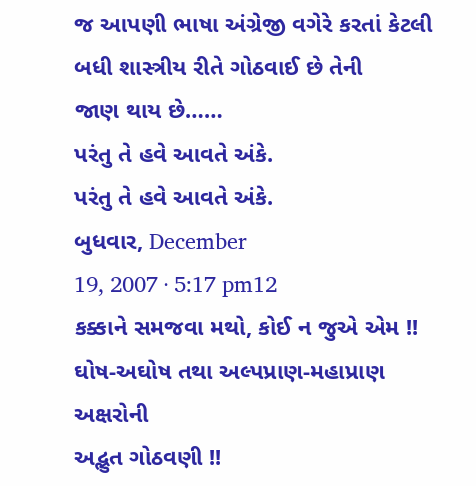જ આપણી ભાષા અંગ્રેજી વગેરે કરતાં કેટલી
બધી શાસ્ત્રીય રીતે ગોઠવાઈ છે તેની
જાણ થાય છે……
પરંતુ તે હવે આવતે અંકે.
પરંતુ તે હવે આવતે અંકે.
બુધવાર, December
19, 2007 · 5:17 pm12
કક્કાને સમજવા મથો, કોઈ ન જુએ એમ !!
ઘોષ-અઘોષ તથા અલ્પપ્રાણ-મહાપ્રાણ અક્ષરોની
અદ્ભુત ગોઠવણી !!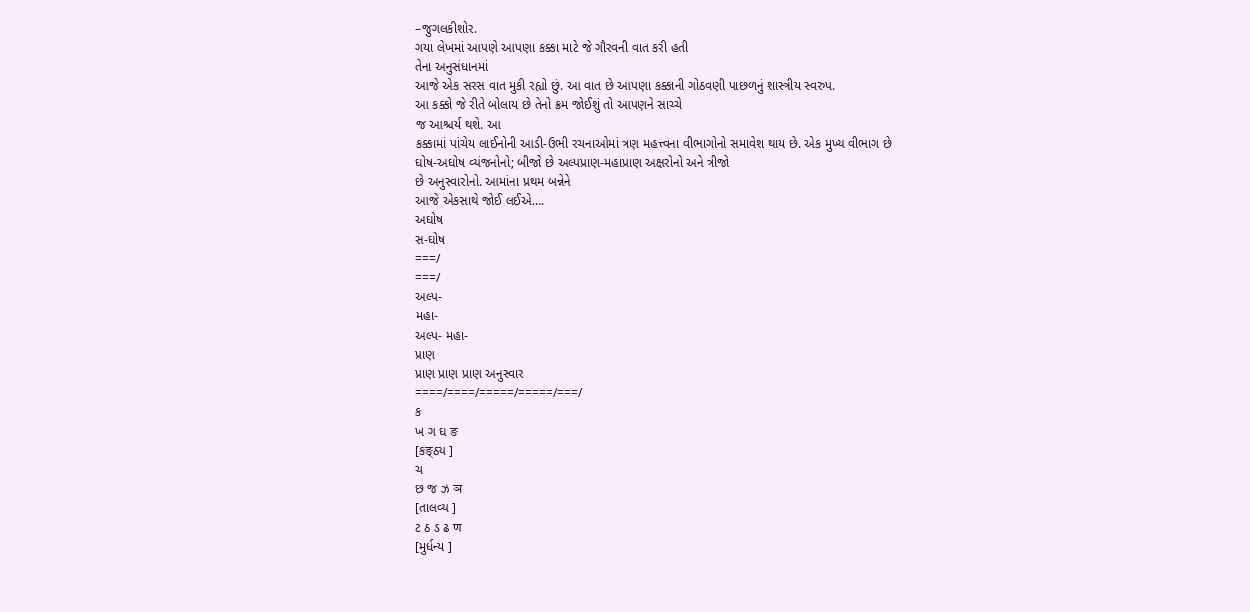–જુગલકીશોર.
ગયા લેખમાં આપણે આપણા કક્કા માટે જે ગૌરવની વાત કરી હતી
તેના અનુસંધાનમાં
આજે એક સરસ વાત મુકી રહ્યો છું. આ વાત છે આપણા કક્કાની ગોઠવણી પાછળનું શાસ્ત્રીય સ્વરુપ.
આ કક્કો જે રીતે બોલાય છે તેનો ક્રમ જોઈશું તો આપણને સાચ્ચે
જ આશ્ચર્ય થશે. આ
કક્કામાં પાંચેય લાઈનોની આડી-ઉભી રચનાઓમાં ત્રણ મહત્ત્વના વીભાગોનો સમાવેશ થાય છે. એક મુખ્ય વીભાગ છે
ઘોષ-અઘોષ વ્યંજનોનો; બીજો છે અલ્પપ્રાણ-મહાપ્રાણ અક્ષરોનો અને ત્રીજો
છે અનુસ્વારોનો. આમાંના પ્રથમ બન્નેને
આજે એકસાથે જોઈ લઈએ….
અઘોષ
સ-ઘોષ
===/
===/
અલ્પ-
મહા-
અલ્પ- મહા-
પ્રાણ
પ્રાણ પ્રાણ પ્રાણ અનુસ્વાર
====/====/=====/=====/===/
ક
ખ ગ ઘ ङ
[કङ्ઠ્ય ]
ચ
છ જ ઝ ञ
[તાલવ્ય ]
ટ ઠ ડ ઢ ण
[મુર્ધન્ય ]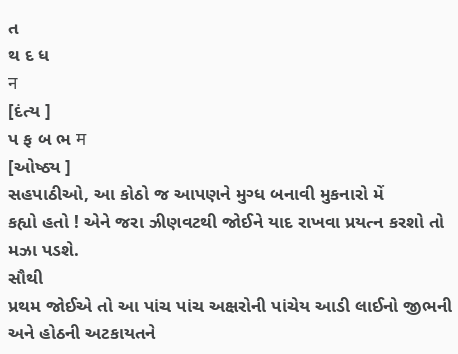ત
થ દ ધ
न
[દંત્ય ]
પ ફ બ ભ म
[ઓષ્ઠ્ય ]
સહપાઠીઓ, આ કોઠો જ આપણને મુગ્ધ બનાવી મુકનારો મેં
કહ્યો હતો ! એને જરા ઝીણવટથી જોઈને યાદ રાખવા પ્રયત્ન કરશો તો મઝા પડશે.
સૌથી
પ્રથમ જોઈએ તો આ પાંચ પાંચ અક્ષરોની પાંચેય આડી લાઈનો જીભની અને હોઠની અટકાયતને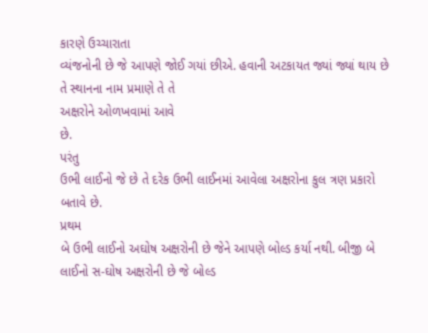કારણે ઉચ્ચારાતા
વ્યંજનોની છે જે આપણે જોઈ ગયાં છીએ. હવાની અટકાયત જ્યાં જ્યાં થાય છે તે સ્થાનના નામ પ્રમાણે તે તે
અક્ષરોને ઓળખવામાં આવે
છે.
પરંતુ
ઉભી લાઈનો જે છે તે દરેક ઉભી લાઈનમાં આવેલા અક્ષરોના કુલ ત્રણ પ્રકારો બતાવે છે.
પ્રથમ
બે ઉભી લાઈનો અઘોષ અક્ષરોની છે જેને આપણે બોલ્ડ કર્યા નથી. બીજી બે લાઈનો સ-ઘોષ અક્ષરોની છે જે બોલ્ડ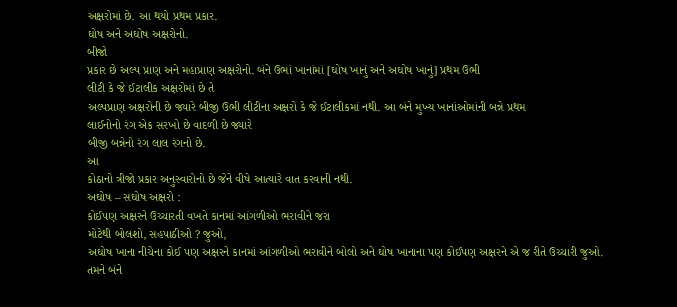અક્ષરોમાં છે. આ થયો પ્રથમ પ્રકાર.
ઘોષ અને અઘોષ અક્ષરોનો.
બીજો
પ્રકાર છે અલ્પ પ્રાણ અને મહાપ્રાણ અક્ષરોનો. બંને ઉભાં ખાનાંમાં [ઘોષ ખાનું અને અઘોષ ખાનું] પ્રથમ ઉભી
લીટી કે જે ઈટાલીક અક્ષરોમાં છે તે
અલ્પપ્રાણ અક્ષરોની છે જ્યારે બીજી ઉભી લીટીના અક્ષરો કે જે ઈટાલીકમાં નથી. આ બંને મુખ્ય ખાનાંઓમાંની બન્ને પ્રથમ
લાઈનોનો રંગ એક સરખો છે વાદળી છે જ્યારે
બીજી બન્નેનો રંગ લાલ રંગનો છે.
આ
કોઠાનો ત્રીજો પ્રકાર અનુસ્વારોનો છે જેને વીષે આત્યારે વાત કરવાની નથી.
અઘોષ – સઘોષ અક્ષરો :
કોઈપણ અક્ષરને ઉચ્ચારતી વખતે કાનમાં આંગળીઓ ભરાવીને જરા
મોટેથી બોલશો, સહપાઠીઓ ? જુઓ,
અઘોષ ખાના નીચેના કોઈ પણ અક્ષરને કાનમાં આંગળીઓ ભરાવીને બોલો અને ઘોષ ખાનાના પણ કોઈપણ અક્ષરને એ જ રીતે ઉચ્ચારી જુઓ. તમને બંને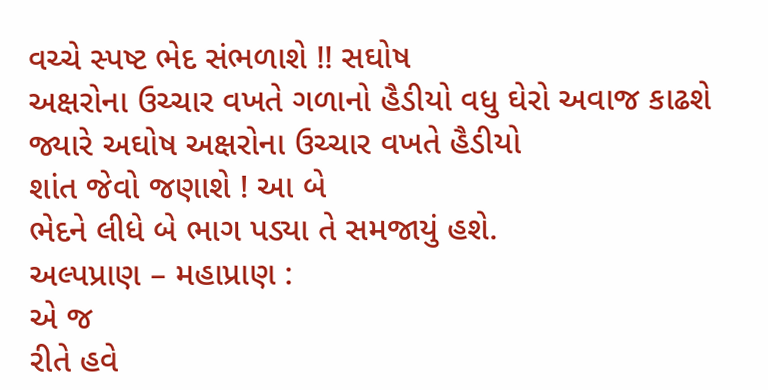વચ્ચે સ્પષ્ટ ભેદ સંભળાશે !! સઘોષ
અક્ષરોના ઉચ્ચાર વખતે ગળાનો હૈડીયો વધુ ઘેરો અવાજ કાઢશે જ્યારે અઘોષ અક્ષરોના ઉચ્ચાર વખતે હૈડીયો
શાંત જેવો જણાશે ! આ બે
ભેદને લીધે બે ભાગ પડ્યા તે સમજાયું હશે.
અલ્પપ્રાણ – મહાપ્રાણ :
એ જ
રીતે હવે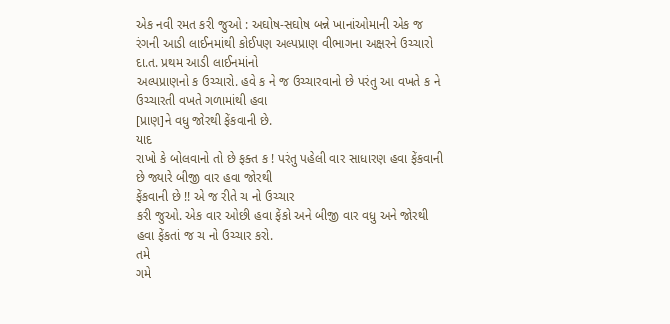એક નવી રમત કરી જુઓ : અઘોષ-સઘોષ બન્ને ખાનાંઓમાની એક જ રંગની આડી લાઈનમાંથી કોઈપણ અલ્પપ્રાણ વીભાગના અક્ષરને ઉચ્ચારો
દા.ત. પ્રથમ આડી લાઈનમાંનો
અલ્પપ્રાણનો ક ઉચ્ચારો. હવે ક ને જ ઉચ્ચારવાનો છે પરંતુ આ વખતે ક ને ઉચ્ચારતી વખતે ગળામાંથી હવા
[પ્રાણ]ને વધુ જોરથી ફેંકવાની છે.
યાદ
રાખો કે બોલવાનો તો છે ફક્ત ક ! પરંતુ પહેલી વાર સાધારણ હવા ફેંકવાની છે જ્યારે બીજી વાર હવા જોરથી
ફેંકવાની છે !! એ જ રીતે ચ નો ઉચ્ચાર
કરી જુઓ. એક વાર ઓછી હવા ફેંકો અને બીજી વાર વધુ અને જોરથી હવા ફેંકતાં જ ચ નો ઉચ્ચાર કરો.
તમે
ગમે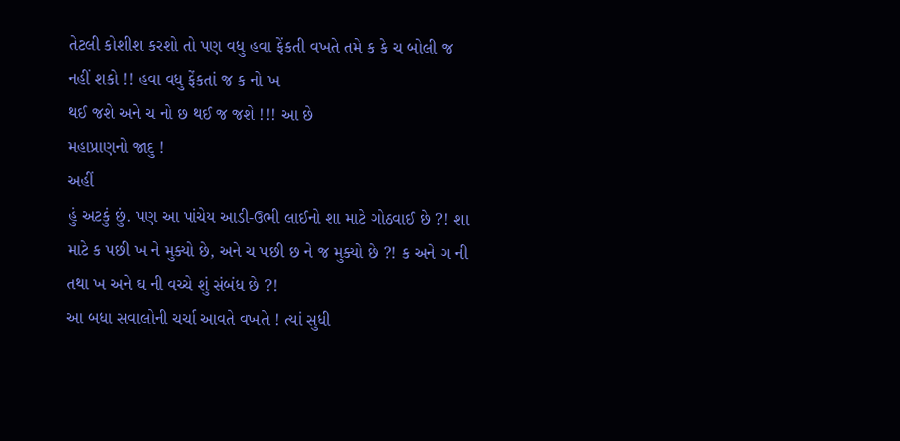તેટલી કોશીશ કરશો તો પણ વધુ હવા ફેંકતી વખતે તમે ક કે ચ બોલી જ નહીં શકો !! હવા વધુ ફેંકતાં જ ક નો ખ
થઈ જશે અને ચ નો છ થઈ જ જશે !!! આ છે
મહાપ્રાણનો જાદુ !
અહીં
હું અટકું છું. પણ આ પાંચેય આડી-ઉભી લાઈનો શા માટે ગોઠવાઈ છે ?! શા માટે ક પછી ખ ને મુક્યો છે, અને ચ પછી છ ને જ મુક્યો છે ?! ક અને ગ ની તથા ખ અને ઘ ની વચ્ચે શું સંબંધ છે ?!
આ બધા સવાલોની ચર્ચા આવતે વખતે ! ત્યાં સુધી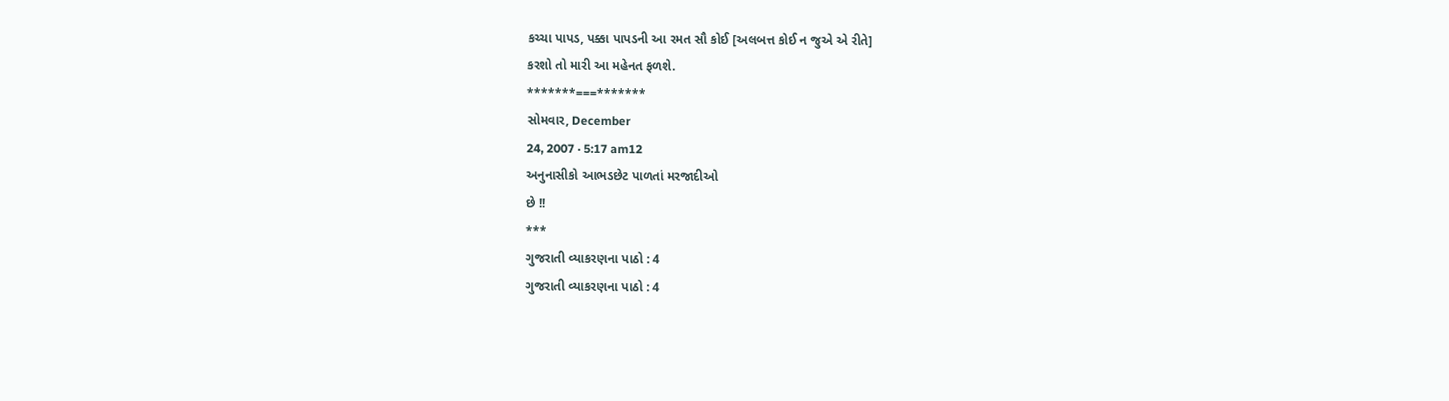કચ્ચા પાપડ, પક્કા પાપડની આ રમત સૌ કોઈ [અલબત્ત કોઈ ન જુએ એ રીતે]
કરશો તો મારી આ મહેનત ફળશે.
*******===*******
સોમવાર, December
24, 2007 · 5:17 am12
અનુનાસીકો આભડછેટ પાળતાં મરજાદીઓ
છે !!
***
ગુજરાતી વ્યાકરણના પાઠો : 4
ગુજરાતી વ્યાકરણના પાઠો : 4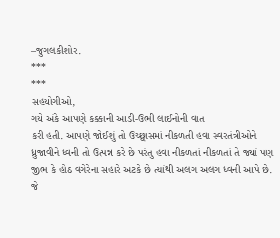–જુગલકીશોર.
***
***
સહયોગીઓ,
ગયે અંકે આપણે કક્કાની આડી-ઉભી લાઈનોની વાત
કરી હતી. આપણે જોઈશું તો ઉચ્છ્વાસમાં નીકળતી હવા સ્વરતંત્રીઓને ધ્રુજાવીને ધ્વની તો ઉત્પન્ન કરે છે પરંતુ હવા નીકળતાં નીકળતાં તે જ્યાં પણ જીભ કે હોઠ વગેરેના સહારે અટકે છે ત્યાંથી અલગ અલગ ધ્વની આપે છે. જે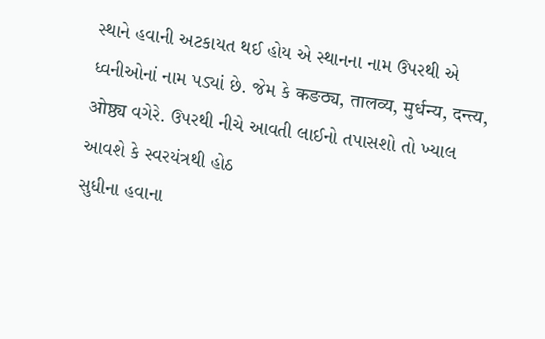સ્થાને હવાની અટકાયત થઈ હોય એ સ્થાનના નામ ઉપરથી એ ધ્વનીઓનાં નામ પડ્યાં છે. જેમ કે कङठ्य, तालव्य, मुर्धन्य, दन्त्य, ओष्ठ्य વગેરે. ઉપરથી નીચે આવતી લાઈનો તપાસશો તો ખ્યાલ આવશે કે સ્વરયંત્રથી હોઠ
સુધીના હવાના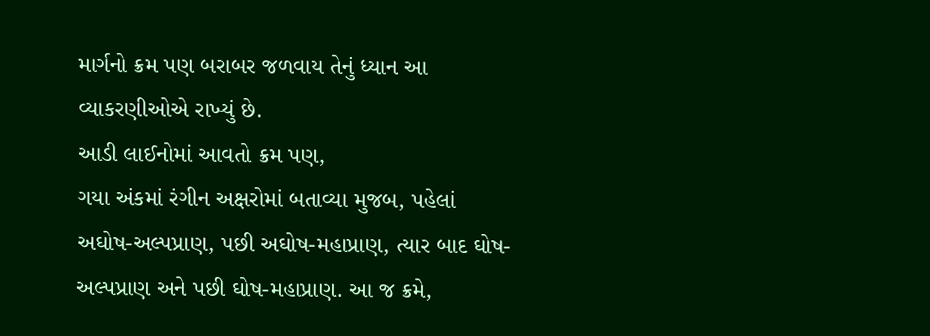માર્ગનો ક્રમ પણ બરાબર જળવાય તેનું ધ્યાન આ
વ્યાકરણીઓએ રાખ્યું છે.
આડી લાઈનોમાં આવતો ક્રમ પણ,
ગયા અંકમાં રંગીન અક્ષરોમાં બતાવ્યા મુજબ, પહેલાં
અઘોષ-અલ્પપ્રાણ, પછી અઘોષ-મહાપ્રાણ, ત્યાર બાદ ઘોષ-અલ્પપ્રાણ અને પછી ઘોષ-મહાપ્રાણ. આ જ ક્રમે,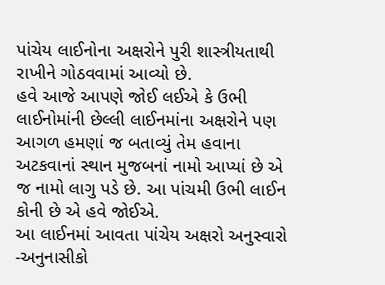પાંચેય લાઈનોના અક્ષરોને પુરી શાસ્ત્રીયતાથી રાખીને ગોઠવવામાં આવ્યો છે.
હવે આજે આપણે જોઈ લઈએ કે ઉભી લાઈનોમાંની છેલ્લી લાઈનમાંના અક્ષરોને પણ આગળ હમણાં જ બતાવ્યું તેમ હવાના અટકવાનાં સ્થાન મુજબનાં નામો આપ્યાં છે એ જ નામો લાગુ પડે છે. આ પાંચમી ઉભી લાઈન કોની છે એ હવે જોઈએ.
આ લાઈનમાં આવતા પાંચેય અક્ષરો અનુસ્વારો -અનુનાસીકો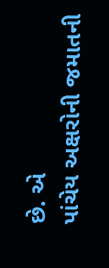છે. એ
પાંચેય અક્ષરોની જમાતની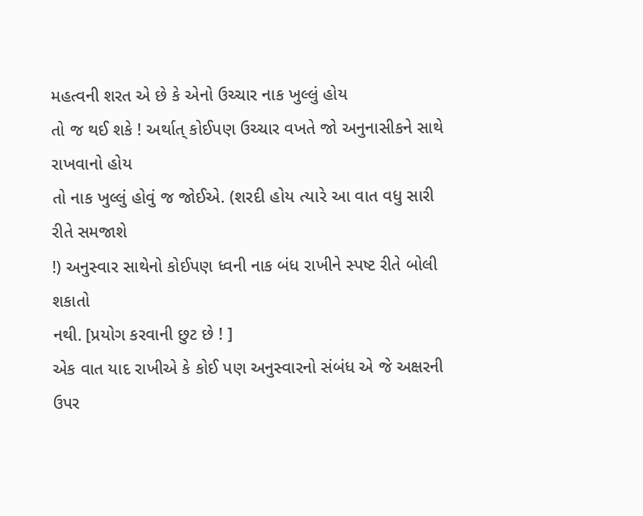મહત્વની શરત એ છે કે એનો ઉચ્ચાર નાક ખુલ્લું હોય
તો જ થઈ શકે ! અર્થાત્ કોઈપણ ઉચ્ચાર વખતે જો અનુનાસીકને સાથે રાખવાનો હોય
તો નાક ખુલ્લું હોવું જ જોઈએ. (શરદી હોય ત્યારે આ વાત વધુ સારી રીતે સમજાશે
!) અનુસ્વાર સાથેનો કોઈપણ ધ્વની નાક બંધ રાખીને સ્પષ્ટ રીતે બોલી શકાતો
નથી. [પ્રયોગ કરવાની છુટ છે ! ]
એક વાત યાદ રાખીએ કે કોઈ પણ અનુસ્વારનો સંબંધ એ જે અક્ષરની ઉપર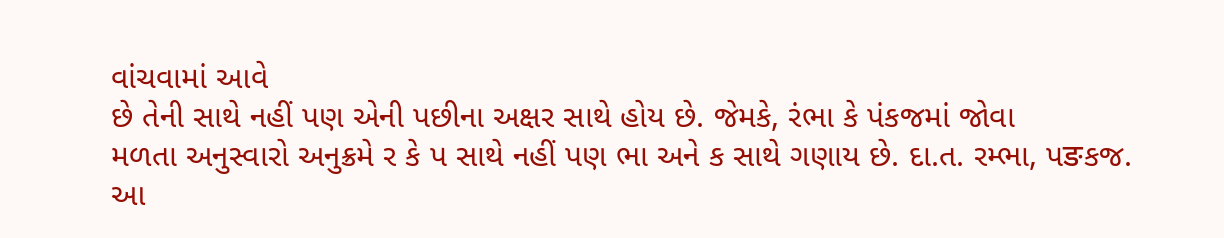વાંચવામાં આવે
છે તેની સાથે નહીં પણ એની પછીના અક્ષર સાથે હોય છે. જેમકે, રંભા કે પંકજમાં જોવા
મળતા અનુસ્વારો અનુક્રમે ર કે પ સાથે નહીં પણ ભા અને ક સાથે ગણાય છે. દા.ત. રમ્ભા, પङકજ.
આ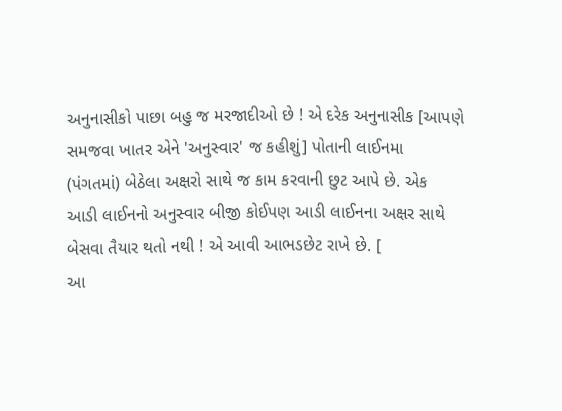અનુનાસીકો પાછા બહુ જ મરજાદીઓ છે ! એ દરેક અનુનાસીક [આપણે
સમજવા ખાતર એને 'અનુસ્વાર' જ કહીશું] પોતાની લાઈનમા
(પંગતમાં) બેઠેલા અક્ષરો સાથે જ કામ કરવાની છુટ આપે છે. એક
આડી લાઈનનો અનુસ્વાર બીજી કોઈપણ આડી લાઈનના અક્ષર સાથે બેસવા તૈયાર થતો નથી ! એ આવી આભડછેટ રાખે છે. [
આ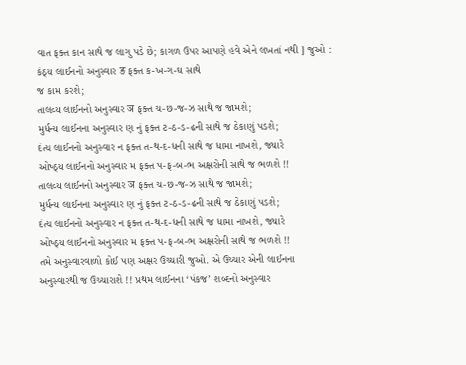વાત ફક્ત કાન સાથે જ લાગુ પડે છે; કાગળ ઉપર આપણે હવે એને લખતાં નથી ] જુઓ :
કંઠ્ય લાઈનનો અનુસ્વાર ङ ફક્ત ક-ખ-ગ-ઘ સાથે
જ કામ કરશે;
તાલવ્ય લાઈનનો અનુસ્વાર ञ ફક્ત ચ-છ-જ-ઝ સાથે જ જામશે;
મુર્ધન્ય લાઈનના અનુસ્વાર ણ નું ફક્ત ટ-ઠ-ડ-ઢની સાથે જ ઠેકાણું પડશે;
દંત્ય લાઈનનો અનુસ્વાર ન ફક્ત ત-થ-દ-ધની સાથે જ ધામા નાખશે, જ્યારે
ઓષ્ઠ્ય લાઈનનો અનુસ્વાર મ ફક્ત પ-ફ-બ-ભ અક્ષરોની સાથે જ ભળશે !!
તાલવ્ય લાઈનનો અનુસ્વાર ञ ફક્ત ચ-છ-જ-ઝ સાથે જ જામશે;
મુર્ધન્ય લાઈનના અનુસ્વાર ણ નું ફક્ત ટ-ઠ-ડ-ઢની સાથે જ ઠેકાણું પડશે;
દંત્ય લાઈનનો અનુસ્વાર ન ફક્ત ત-થ-દ-ધની સાથે જ ધામા નાખશે, જ્યારે
ઓષ્ઠ્ય લાઈનનો અનુસ્વાર મ ફક્ત પ-ફ-બ-ભ અક્ષરોની સાથે જ ભળશે !!
તમે અનુસ્વારવાળો કોઈ પણ અક્ષર ઉચ્ચારી જુઓ. એ ઉચ્ચાર એની લાઈનના
અનુસ્વારથી જ ઉચ્ચારાશે !! પ્રથમ લાઈનના ‘પંકજ’ શબ્દનો અનુસ્વાર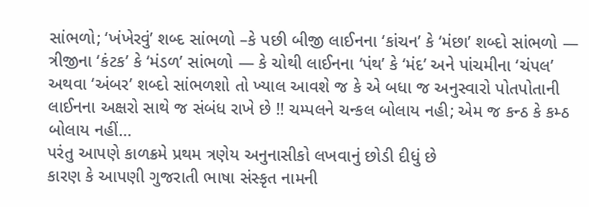સાંભળો; ‘ખંખેરવું’ શબ્દ સાંભળો –કે પછી બીજી લાઈનના ‘કાંચન’ કે ‘મંછા’ શબ્દો સાંભળો — ત્રીજીના ‘કંટક’ કે ‘મંડળ’ સાંભળો — કે ચોથી લાઈનના ‘પંથ’ કે ‘મંદ’ અને પાંચમીના ‘ચંપલ’ અથવા ‘અંબર’ શબ્દો સાંભળશો તો ખ્યાલ આવશે જ કે એ બધા જ અનુસ્વારો પોતપોતાની
લાઈનના અક્ષરો સાથે જ સંબંધ રાખે છે !! ચમ્પલને ચન્કલ બોલાય નહી; એમ જ કન્ઠ કે કમ્ઠ
બોલાય નહીં…
પરંતુ આપણે કાળક્રમે પ્રથમ ત્રણેય અનુનાસીકો લખવાનું છોડી દીધું છે
કારણ કે આપણી ગુજરાતી ભાષા સંસ્કૃત નામની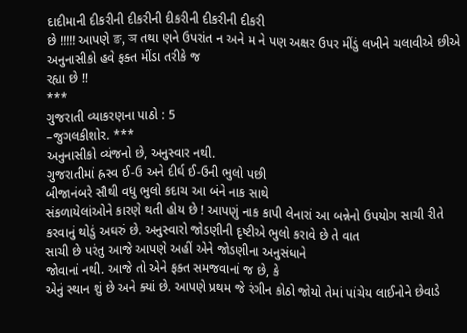દાદીમાની દીકરીની દીકરીની દીકરીની દીકરીની દીકરી
છે !!!!! આપણે ङ, ञ તથા ણને ઉપરાંત ન અને મ ને પણ અક્ષર ઉપર મીંડું લખીને ચલાવીએ છીએ
અનુનાસીકો હવે ફક્ત મીંડા તરીકે જ
રહ્યા છે !!
***
ગુજરાતી વ્યાકરણના પાઠો : 5
–જુગલકીશોર. ***
અનુનાસીકો વ્યંજનો છે, અનુસ્વાર નથી.
ગુજરાતીમાં હ્રસ્વ ઈ-ઉ અને દીર્ઘ ઈ-ઉની ભુલો પછી
બીજાનંબરે સૌથી વધુ ભુલો કદાચ આ બંને નાક સાથે
સંકળાયેલાંઓને કારણે થતી હોય છે ! આપણું નાક કાપી લેનારાં આ બન્નેનો ઉપયોગ સાચી રીતે કરવાનું થોડું અઘરું છે. અનુસ્વારો જોડણીની દૃષ્ટીએ ભુલો કરાવે છે તે વાત
સાચી છે પરંતુ આજે આપણે અહીં એને જોડણીના અનુસંધાને
જોવાનાં નથી. આજે તો એને ફક્ત સમજવાનાં જ છે, કે
એનું સ્થાન શું છે અને ક્યાં છે. આપણે પ્રથમ જે રંગીન કોઠો જોયો તેમાં પાંચેય લાઈનોને છેવાડે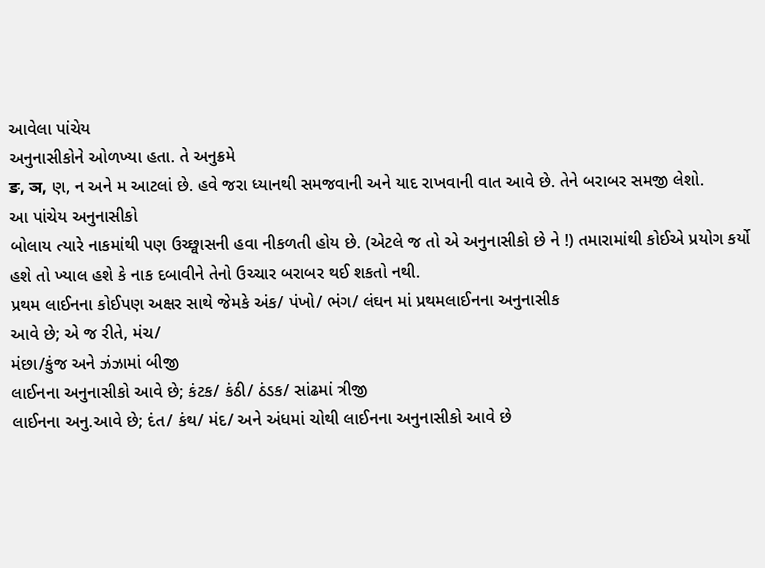આવેલા પાંચેય
અનુનાસીકોને ઓળખ્યા હતા. તે અનુક્રમે
ङ, ञ, ણ, ન અને મ આટલાં છે. હવે જરા ધ્યાનથી સમજવાની અને યાદ રાખવાની વાત આવે છે. તેને બરાબર સમજી લેશો.
આ પાંચેય અનુનાસીકો
બોલાય ત્યારે નાકમાંથી પણ ઉચ્છ્વાસની હવા નીકળતી હોય છે. (એટલે જ તો એ અનુનાસીકો છે ને !) તમારામાંથી કોઈએ પ્રયોગ કર્યો હશે તો ખ્યાલ હશે કે નાક દબાવીને તેનો ઉચ્ચાર બરાબર થઈ શકતો નથી.
પ્રથમ લાઈનના કોઈપણ અક્ષર સાથે જેમકે અંક/ પંખો/ ભંગ/ લંઘન માં પ્રથમલાઈનના અનુનાસીક
આવે છે; એ જ રીતે, મંચ/
મંછા/કુંજ અને ઝંઝામાં બીજી
લાઈનના અનુનાસીકો આવે છે; કંટક/ કંઠી/ ઠંડક/ સાંઢમાં ત્રીજી
લાઈનના અનુ.આવે છે; દંત/ કંથ/ મંદ/ અને અંધમાં ચોથી લાઈનના અનુનાસીકો આવે છે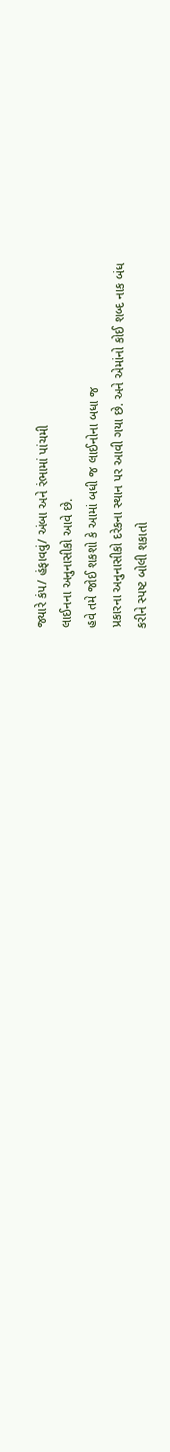જ્યારે કંપ/ હંફાવવું/ અંબા અને રંભામાં પાંચમી
લાઈનના અનુનાસીકો આવે છે.
હવે તમે જોઈ શકશો કે આમાં બધી જ લાઈનોના બધા જ
પ્રકારના અનુનાસીકો દરેકના સ્થાન પર આવી ગયા છે. અને એમાંનો કોઈ શબ્દ નાક બંધ
કરીને સ્પષ્ટ બોલી શકાતો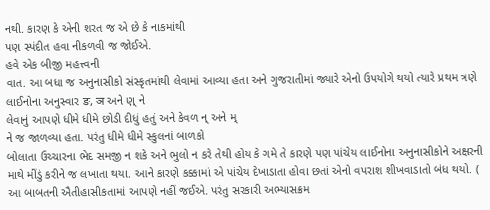નથી. કારણ કે એની શરત જ એ છે કે નાકમાંથી
પણ સ્પંદીત હવા નીકળવી જ જોઈએ.
હવે એક બીજી મહત્ત્વની
વાત. આ બધા જ અનુનાસીકો સંસ્કૃતમાંથી લેવામાં આવ્યા હતા અને ગુજરાતીમાં જ્યારે એનો ઉપયોગે થયો ત્યારે પ્રથમ ત્રણે લાઈનોના અનુસ્વાર ङ, ञ અને ણ્ ને
લેવાનું આપણે ધીમે ધીમે છોડી દીધું હતું અને કેવળ ન્ અને મ્
ને જ જાળવ્યા હતા. પરંતુ ધીમે ધીમે સ્કુલનાં બાળકો
બોલાતા ઉચ્ચારના ભેદ સમજી ન શકે અને ભુલો ન કરે તેથી હોય કે ગમે તે કારણે પણ પાંચેય લાઈનોના અનુનાસીકોને અક્ષરની માથે મીંડું કરીને જ લખાતા થયા. આને કારણે કક્કામાં એ પાંચેય દેખાડાતા હોવા છતાં એનો વપરાશ શીખવાડાતો બંધ થયો. ( આ બાબતની ઐતીહાસીકતામાં આપણે નહીં જઈએ. પરંતુ સરકારી અભ્યાસક્રમ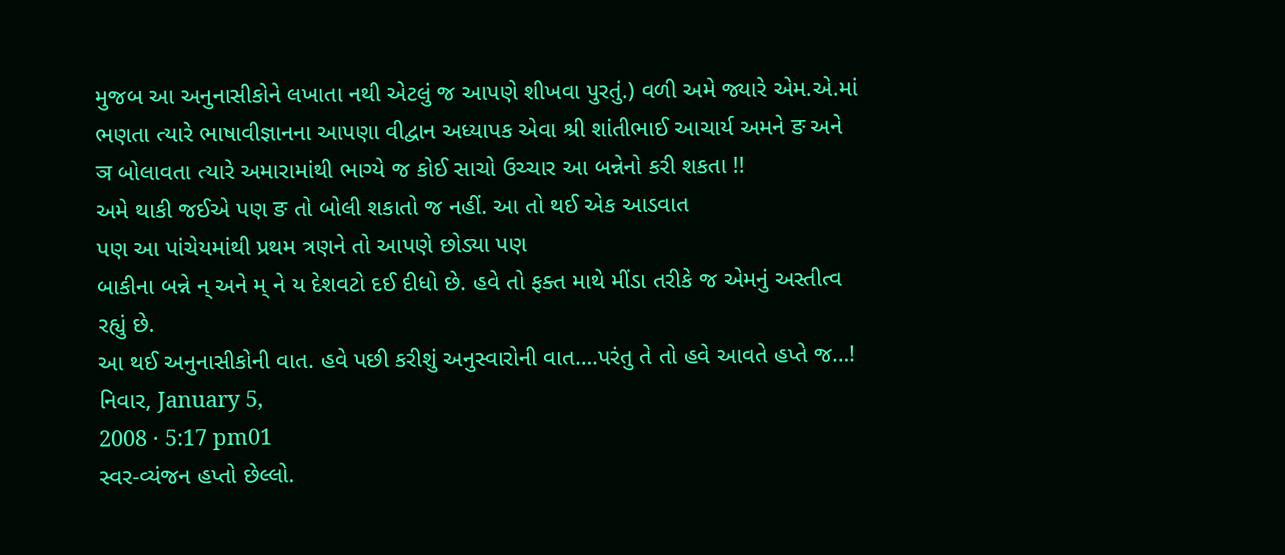મુજબ આ અનુનાસીકોને લખાતા નથી એટલું જ આપણે શીખવા પુરતું.) વળી અમે જ્યારે એમ.એ.માં ભણતા ત્યારે ભાષાવીજ્ઞાનના આપણા વીદ્વાન અધ્યાપક એવા શ્રી શાંતીભાઈ આચાર્ય અમને ङ અને
ञ બોલાવતા ત્યારે અમારામાંથી ભાગ્યે જ કોઈ સાચો ઉચ્ચાર આ બન્નેનો કરી શકતા !!
અમે થાકી જઈએ પણ ङ તો બોલી શકાતો જ નહીં. આ તો થઈ એક આડવાત
પણ આ પાંચેયમાંથી પ્રથમ ત્રણને તો આપણે છોડ્યા પણ
બાકીના બન્ને ન્ અને મ્ ને ય દેશવટો દઈ દીધો છે. હવે તો ફક્ત માથે મીંડા તરીકે જ એમનું અસ્તીત્વ રહ્યું છે.
આ થઈ અનુનાસીકોની વાત. હવે પછી કરીશું અનુસ્વારોની વાત….પરંતુ તે તો હવે આવતે હપ્તે જ…!
નિવાર, January 5,
2008 · 5:17 pm01
સ્વર-વ્યંજન હપ્તો છેલ્લો.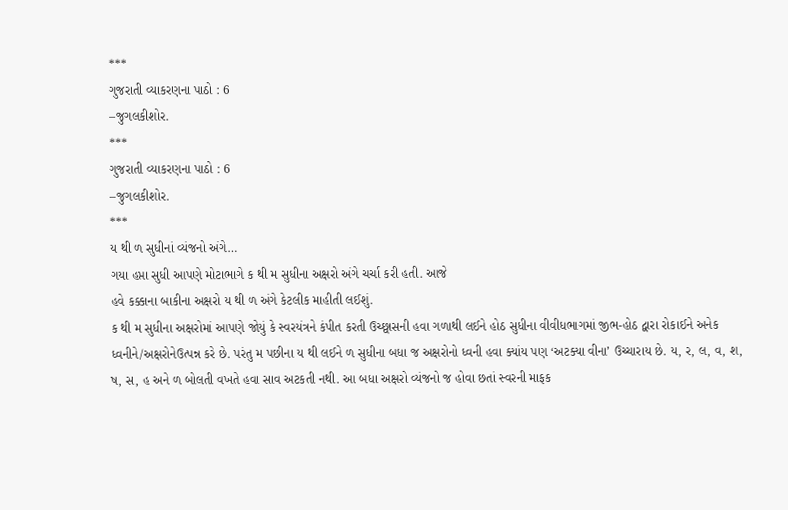***
ગુજરાતી વ્યાકરણના પાઠો : 6
–જુગલકીશોર.
***
ગુજરાતી વ્યાકરણના પાઠો : 6
–જુગલકીશોર.
***
ય થી ળ સુધીનાં વ્યંજનો અંગે…
ગયા હપ્તા સુધી આપણે મોટાભાગે ક થી મ સુધીના અક્ષરો અંગે ચર્ચા કરી હતી. આજે
હવે કક્કાના બાકીના અક્ષરો ય થી ળ અંગે કેટલીક માહીતી લઈશું.
ક થી મ સુધીના અક્ષરોમાં આપણે જોયું કે સ્વરયંત્રને કંપીત કરતી ઉચ્છ્વાસની હવા ગળાથી લઈને હોઠ સુધીના વીવીધભાગમાં જીભ-હોઠ દ્વારા રોકાઈને અનેક ધ્વનીને/અક્ષરોનેઉત્પન્ન કરે છે. પરંતુ મ પછીના ય થી લઈને ળ સુધીના બધા જ અક્ષરોનો ધ્વની હવા ક્યાંય પણ ‘અટક્યા વીના’ ઉચ્ચારાય છે. ય, ર, લ, વ, શ, ષ, સ, હ અને ળ બોલતી વખતે હવા સાવ અટકતી નથી. આ બધા અક્ષરો વ્યંજનો જ હોવા છતાં સ્વરની માફક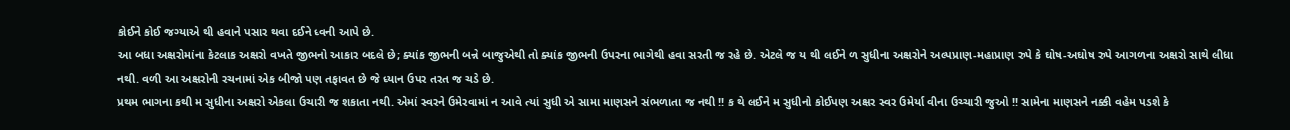કોઈને કોઈ જગ્યાએ થી હવાને પસાર થવા દઈને ધ્વની આપે છે.
આ બધા અક્ષરોમાંના કેટલાક અક્ષરો વખતે જીભનો આકાર બદલે છે; ક્યાંક જીભની બન્ને બાજુએથી તો ક્યાંક જીભની ઉપરના ભાગેથી હવા સરતી જ રહે છે. એટલે જ ય થી લઈને ળ સુધીના અક્ષરોને અલ્પપ્રાણ-મહાપ્રાણ રુપે કે ઘોષ-અઘોષ રુપે આગળના અક્ષરો સાથે લીધા નથી. વળી આ અક્ષરોની રચનામાં એક બીજો પણ તફાવત છે જે ધ્યાન ઉપર તરત જ ચડે છે.
પ્રથમ ભાગના કથી મ સુધીના અક્ષરો એકલા ઉચારી જ શકાતા નથી. એમાં સ્વરને ઉમેરવામાં ન આવે ત્યાં સુધી એ સામા માણસને સંભળાતા જ નથી !! ક થે લઈને મ સુધીનો કોઈપણ અક્ષર સ્વર ઉમેર્યા વીના ઉચ્ચારી જુઓ !! સામેના માણસને નક્કી વહેમ પડશે કે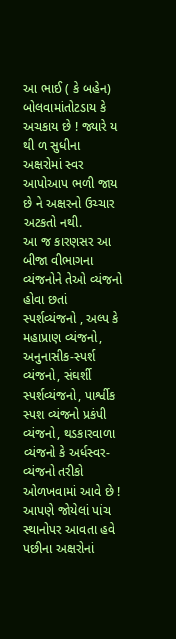આ ભાઈ ( કે બહેન) બોલવામાંતોટડાય કે અચકાય છે ! જ્યારે ય થી ળ સુધીના અક્ષરોમાં સ્વર આપોઆપ ભળી જાય છે ને અક્ષરનો ઉચ્ચાર અટકતો નથી.
આ જ કારણસર આ બીજા વીભાગના વ્યંજનોને તેઓ વ્યંજનો હોવા છતાં સ્પર્શવ્યંજનો , અલ્પ કે મહાપ્રાણ વ્યંજનો, અનુનાસીક-સ્પર્શ વ્યંજનો, સંઘર્શી સ્પર્શવ્યંજનો, પાર્શ્વીક સ્પશ વ્યંજનો પ્રકંપી વ્યંજનો, થડકારવાળા વ્યંજનો કે અર્ધસ્વર-વ્યંજનો તરીકો ઓળખવામાં આવે છે !
આપણે જોયેલાં પાંચ સ્થાનોપર આવતા હવે પછીના અક્ષરોનાં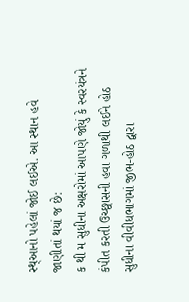સ્થ્આનો પહેલાં જોઈ લઈએ. આ સ્થાન હવે જાણીતાં થયાં જ છે:
ક થી મ સુધીના અક્ષરોમાં આપણે જોયું કે સ્વરયંત્રને કંપીત કરતી ઉચ્છ્વાસની હવા ગળાથી લઈને હોઠ સુધીના વીવીધભાગમાં જીભ-હોઠ દ્વારા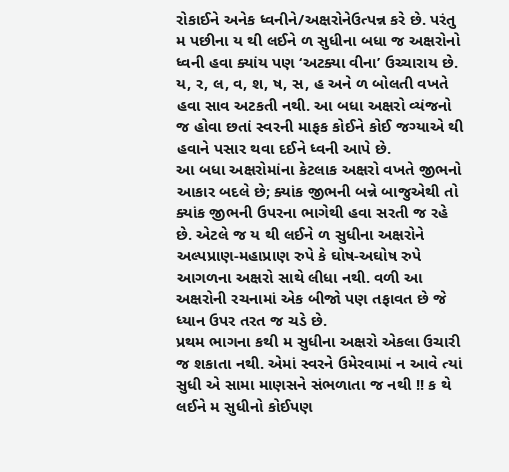રોકાઈને અનેક ધ્વનીને/અક્ષરોનેઉત્પન્ન કરે છે. પરંતુ મ પછીના ય થી લઈને ળ સુધીના બધા જ અક્ષરોનો ધ્વની હવા ક્યાંય પણ ‘અટક્યા વીના’ ઉચ્ચારાય છે. ય, ર, લ, વ, શ, ષ, સ, હ અને ળ બોલતી વખતે હવા સાવ અટકતી નથી. આ બધા અક્ષરો વ્યંજનો જ હોવા છતાં સ્વરની માફક કોઈને કોઈ જગ્યાએ થી હવાને પસાર થવા દઈને ધ્વની આપે છે.
આ બધા અક્ષરોમાંના કેટલાક અક્ષરો વખતે જીભનો આકાર બદલે છે; ક્યાંક જીભની બન્ને બાજુએથી તો ક્યાંક જીભની ઉપરના ભાગેથી હવા સરતી જ રહે છે. એટલે જ ય થી લઈને ળ સુધીના અક્ષરોને અલ્પપ્રાણ-મહાપ્રાણ રુપે કે ઘોષ-અઘોષ રુપે આગળના અક્ષરો સાથે લીધા નથી. વળી આ અક્ષરોની રચનામાં એક બીજો પણ તફાવત છે જે ધ્યાન ઉપર તરત જ ચડે છે.
પ્રથમ ભાગના કથી મ સુધીના અક્ષરો એકલા ઉચારી જ શકાતા નથી. એમાં સ્વરને ઉમેરવામાં ન આવે ત્યાં સુધી એ સામા માણસને સંભળાતા જ નથી !! ક થે લઈને મ સુધીનો કોઈપણ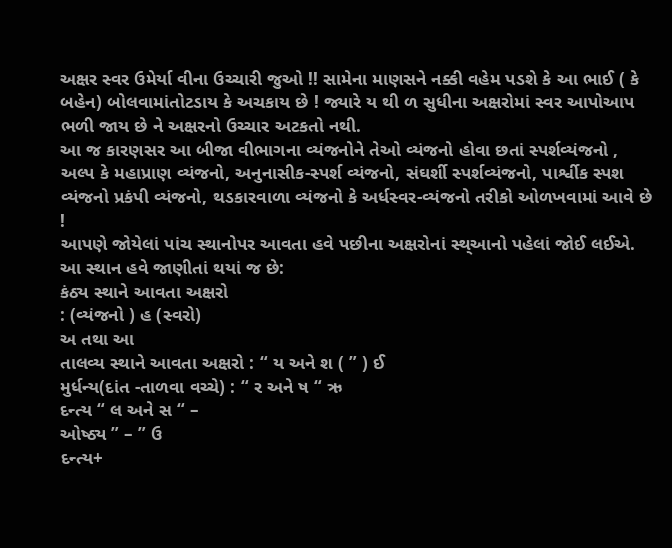અક્ષર સ્વર ઉમેર્યા વીના ઉચ્ચારી જુઓ !! સામેના માણસને નક્કી વહેમ પડશે કે આ ભાઈ ( કે બહેન) બોલવામાંતોટડાય કે અચકાય છે ! જ્યારે ય થી ળ સુધીના અક્ષરોમાં સ્વર આપોઆપ ભળી જાય છે ને અક્ષરનો ઉચ્ચાર અટકતો નથી.
આ જ કારણસર આ બીજા વીભાગના વ્યંજનોને તેઓ વ્યંજનો હોવા છતાં સ્પર્શવ્યંજનો , અલ્પ કે મહાપ્રાણ વ્યંજનો, અનુનાસીક-સ્પર્શ વ્યંજનો, સંઘર્શી સ્પર્શવ્યંજનો, પાર્શ્વીક સ્પશ વ્યંજનો પ્રકંપી વ્યંજનો, થડકારવાળા વ્યંજનો કે અર્ધસ્વર-વ્યંજનો તરીકો ઓળખવામાં આવે છે !
આપણે જોયેલાં પાંચ સ્થાનોપર આવતા હવે પછીના અક્ષરોનાં સ્થ્આનો પહેલાં જોઈ લઈએ. આ સ્થાન હવે જાણીતાં થયાં જ છે:
કંઠ્ય સ્થાને આવતા અક્ષરો
: (વ્યંજનો ) હ (સ્વરો)
અ તથા આ
તાલવ્ય સ્થાને આવતા અક્ષરો : “ ય અને શ ( ” ) ઈ
મુર્ધન્ય(દાંત -તાળવા વચ્ચે) : “ ર અને ષ “ ઋ
દન્ત્ય “ લ અને સ “ –
ઓષ્ઠ્ય ” – ” ઉ
દન્ત્ય+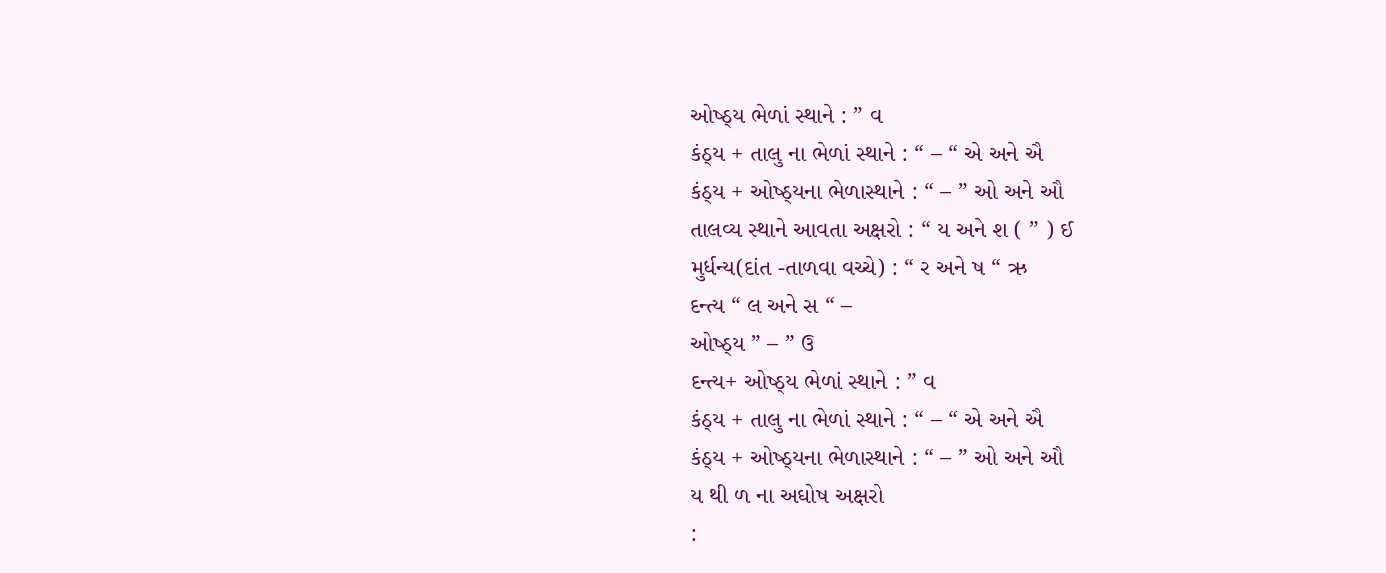ઓષ્ઠ્ય ભેળાં સ્થાને : ” વ
કંઠ્ય + તાલુ ના ભેળાં સ્થાને : “ – “ એ અને ઐ
કંઠ્ય + ઓષ્ઠ્યના ભેળાસ્થાને : “ – ” ઓ અને ઔ
તાલવ્ય સ્થાને આવતા અક્ષરો : “ ય અને શ ( ” ) ઈ
મુર્ધન્ય(દાંત -તાળવા વચ્ચે) : “ ર અને ષ “ ઋ
દન્ત્ય “ લ અને સ “ –
ઓષ્ઠ્ય ” – ” ઉ
દન્ત્ય+ ઓષ્ઠ્ય ભેળાં સ્થાને : ” વ
કંઠ્ય + તાલુ ના ભેળાં સ્થાને : “ – “ એ અને ઐ
કંઠ્ય + ઓષ્ઠ્યના ભેળાસ્થાને : “ – ” ઓ અને ઔ
ય થી ળ ના અઘોષ અક્ષરો
: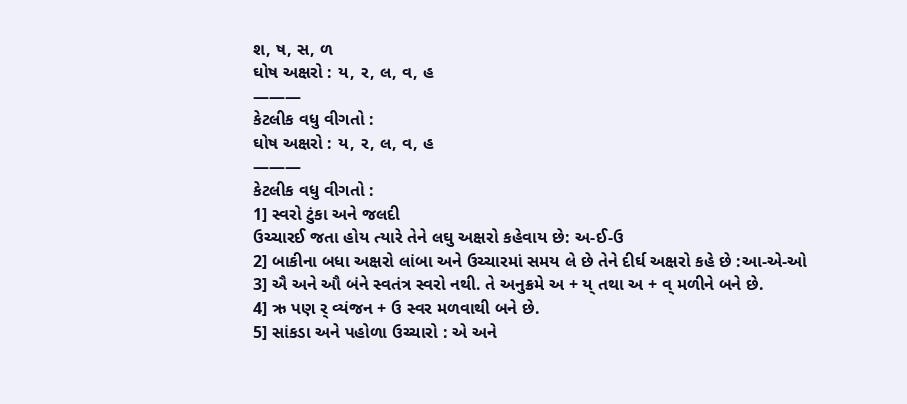શ, ષ, સ, ળ
ઘોષ અક્ષરો : ય, ર, લ, વ, હ
———
કેટલીક વધુ વીગતો :
ઘોષ અક્ષરો : ય, ર, લ, વ, હ
———
કેટલીક વધુ વીગતો :
1] સ્વરો ટુંકા અને જલદી
ઉચ્ચારઈ જતા હોય ત્યારે તેને લઘુ અક્ષરો કહેવાય છે: અ-ઈ-ઉ
2] બાકીના બધા અક્ષરો લાંબા અને ઉચ્ચારમાં સમય લે છે તેને દીર્ઘ અક્ષરો કહે છે :આ-એ-ઓ
3] ઐ અને ઔ બંને સ્વતંત્ર સ્વરો નથી. તે અનુક્રમે અ + ય્ તથા અ + વ્ મળીને બને છે.
4] ઋ પણ ર્ વ્યંજન + ઉ સ્વર મળવાથી બને છે.
5] સાંકડા અને પહોળા ઉચ્ચારો : એ અને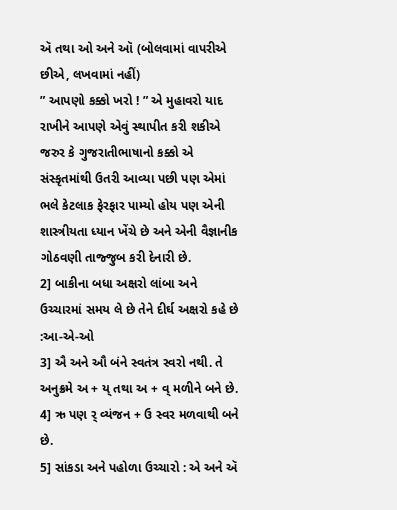ઍ તથા ઓ અને ઑ (બોલવામાં વાપરીએ છીએ, લખવામાં નહીં)
” આપણો કક્કો ખરો ! ” એ મુહાવરો યાદ રાખીને આપણે એવું સ્થાપીત કરી શકીએ જરુર કે ગુજરાતીભાષાનો કક્કો એ સંસ્કૃતમાંથી ઉતરી આવ્યા પછી પણ એમાં ભલે કેટલાક ફેરફાર પામ્યો હોય પણ એની શાસ્ત્રીયતા ધ્યાન ખેંચે છે અને એની વૈજ્ઞાનીક ગોઠવણી તાજ્જુબ કરી દેનારી છે.
2] બાકીના બધા અક્ષરો લાંબા અને ઉચ્ચારમાં સમય લે છે તેને દીર્ઘ અક્ષરો કહે છે :આ-એ-ઓ
3] ઐ અને ઔ બંને સ્વતંત્ર સ્વરો નથી. તે અનુક્રમે અ + ય્ તથા અ + વ્ મળીને બને છે.
4] ઋ પણ ર્ વ્યંજન + ઉ સ્વર મળવાથી બને છે.
5] સાંકડા અને પહોળા ઉચ્ચારો : એ અને ઍ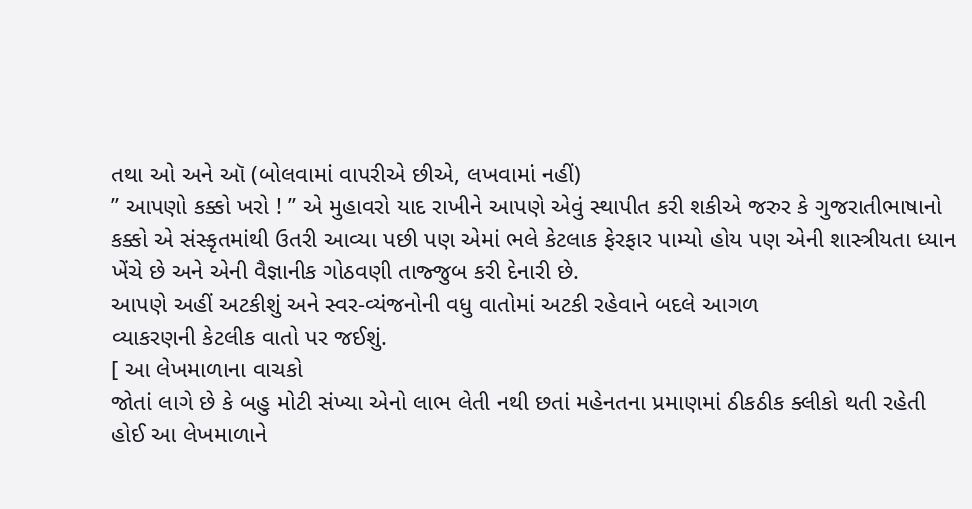તથા ઓ અને ઑ (બોલવામાં વાપરીએ છીએ, લખવામાં નહીં)
” આપણો કક્કો ખરો ! ” એ મુહાવરો યાદ રાખીને આપણે એવું સ્થાપીત કરી શકીએ જરુર કે ગુજરાતીભાષાનો કક્કો એ સંસ્કૃતમાંથી ઉતરી આવ્યા પછી પણ એમાં ભલે કેટલાક ફેરફાર પામ્યો હોય પણ એની શાસ્ત્રીયતા ધ્યાન ખેંચે છે અને એની વૈજ્ઞાનીક ગોઠવણી તાજ્જુબ કરી દેનારી છે.
આપણે અહીં અટકીશું અને સ્વર-વ્યંજનોની વધુ વાતોમાં અટકી રહેવાને બદલે આગળ
વ્યાકરણની કેટલીક વાતો પર જઈશું.
[ આ લેખમાળાના વાચકો
જોતાં લાગે છે કે બહુ મોટી સંખ્યા એનો લાભ લેતી નથી છતાં મહેનતના પ્રમાણમાં ઠીકઠીક ક્લીકો થતી રહેતી
હોઈ આ લેખમાળાને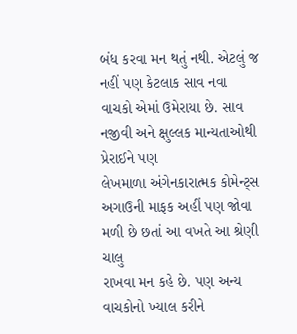બંધ કરવા મન થતું નથી. એટલું જ નહીં પણ કેટલાક સાવ નવા
વાચકો એમાં ઉમેરાયા છે. સાવ નજીવી અને ક્ષુલ્લક માન્યતાઓથી પ્રેરાઈને પણ
લેખમાળા અંગેનકારાત્મક કોમેન્ટ્સ અગાઉની માફક અહીં પણ જોવા મળી છે છતાં આ વખતે આ શ્રેણી ચાલુ
રાખવા મન કહે છે. પણ અન્ય વાચકોનો ખ્યાલ કરીને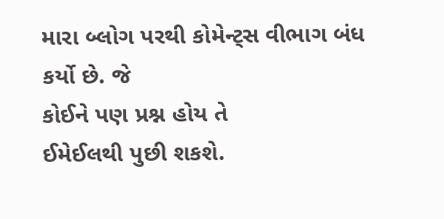મારા બ્લોગ પરથી કોમેન્ટ્સ વીભાગ બંધ કર્યો છે. જે
કોઈને પણ પ્રશ્ન હોય તે
ઈમેઈલથી પુછી શકશે.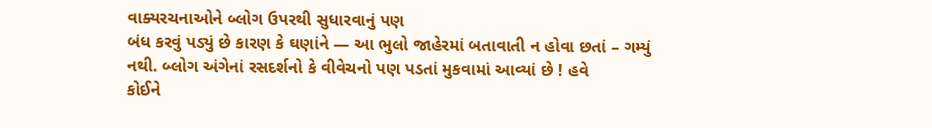વાક્યરચનાઓને બ્લોગ ઉપરથી સુધારવાનું પણ
બંધ કરવું પડ્યું છે કારણ કે ઘણાંને — આ ભુલો જાહેરમાં બતાવાતી ન હોવા છતાં – ગમ્યું
નથી. બ્લોગ અંગેનાં રસદર્શનો કે વીવેચનો પણ પડતાં મુકવામાં આવ્યાં છે ! હવે
કોઈને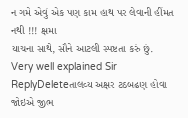ન ગમે એવું એક પણ કામ હાથ પર લેવાની હીંમત નથી !!! ક્ષમા
યાચના સાથે, સૌને આટલી સ્પષ્ટતા કરું છું.
Very well explained Sir
ReplyDeleteતાલવ્ય અક્ષર ટઠબઢણ હોવા જોઇએ જીભ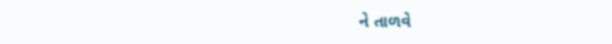ને તાળવે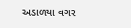અડાળયા વગર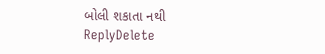બોલી શકાતા નથી
ReplyDelete